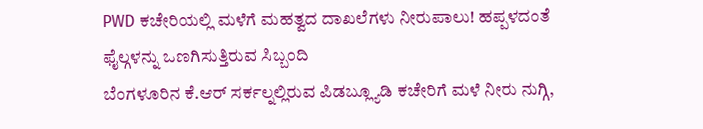PWD ಕಚೇರಿಯಲ್ಲಿ ಮಳೆಗೆ ಮಹತ್ವದ ದಾಖಲೆಗಳು ನೀರುಪಾಲು! ಹಪ್ಪಳದಂತೆ ಫೈಲ್ಗಳನ್ನು ಒಣಗಿಸುತ್ತಿರುವ ಸಿಬ್ಬಂದಿ
ಬೆಂಗಳೂರಿನ ಕೆ.ಆರ್ ಸರ್ಕಲ್ನಲ್ಲಿರುವ ಪಿಡಬ್ಲ್ಯೂಡಿ ಕಚೇರಿಗೆ ಮಳೆ ನೀರು ನುಗ್ಗಿ,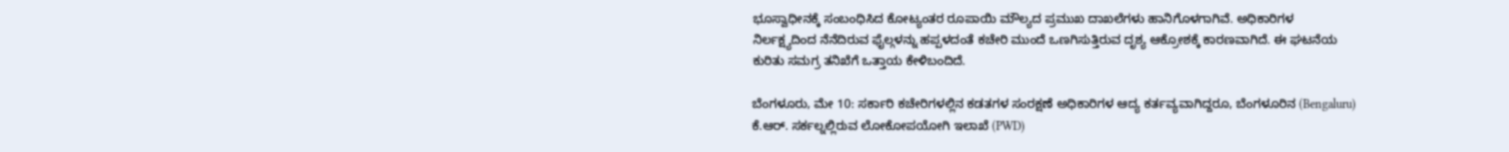ಭೂಸ್ವಾಧೀನಕ್ಕೆ ಸಂಬಂಧಿಸಿದ ಕೋಟ್ಯಂತರ ರೂಪಾಯಿ ಮೌಲ್ಯದ ಪ್ರಮುಖ ದಾಖಲೆಗಳು ಹಾನಿಗೊಳಗಾಗಿವೆ. ಅಧಿಕಾರಿಗಳ ನಿರ್ಲಕ್ಷ್ಯದಿಂದ ನೆನೆದಿರುವ ಫೈಲ್ಗಳನ್ನು ಹಪ್ಪಳದಂತೆ ಕಚೇರಿ ಮುಂದೆ ಒಣಗಿಸುತ್ತಿರುವ ದೃಶ್ಯ ಆಕ್ರೋಶಕ್ಕೆ ಕಾರಣವಾಗಿದೆ. ಈ ಘಟನೆಯ ಕುರಿತು ಸಮಗ್ರ ತನಿಖೆಗೆ ಒತ್ತಾಯ ಕೇಳಿಬಂದಿದೆ.

ಬೆಂಗಳೂರು, ಮೇ 10: ಸರ್ಕಾರಿ ಕಚೇರಿಗಳಲ್ಲಿನ ಕಡತಗಳ ಸಂರಕ್ಷಣೆ ಅಧಿಕಾರಿಗಳ ಆದ್ಯ ಕರ್ತವ್ಯವಾಗಿದ್ದರೂ, ಬೆಂಗಳೂರಿನ (Bengaluru) ಕೆ.ಆರ್. ಸರ್ಕಲ್ನಲ್ಲಿರುವ ಲೋಕೋಪಯೋಗಿ ಇಲಾಖೆ (PWD)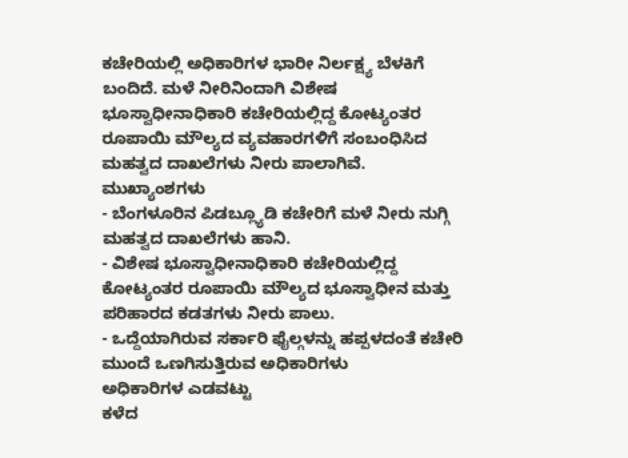ಕಚೇರಿಯಲ್ಲಿ ಅಧಿಕಾರಿಗಳ ಭಾರೀ ನಿರ್ಲಕ್ಷ್ಯ ಬೆಳಕಿಗೆ ಬಂದಿದೆ. ಮಳೆ ನೀರಿನಿಂದಾಗಿ ವಿಶೇಷ ಭೂಸ್ವಾಧೀನಾಧಿಕಾರಿ ಕಚೇರಿಯಲ್ಲಿದ್ದ ಕೋಟ್ಯಂತರ ರೂಪಾಯಿ ಮೌಲ್ಯದ ವ್ಯವಹಾರಗಳಿಗೆ ಸಂಬಂಧಿಸಿದ ಮಹತ್ವದ ದಾಖಲೆಗಳು ನೀರು ಪಾಲಾಗಿವೆ.
ಮುಖ್ಯಾಂಶಗಳು
- ಬೆಂಗಳೂರಿನ ಪಿಡಬ್ಲ್ಯೂಡಿ ಕಚೇರಿಗೆ ಮಳೆ ನೀರು ನುಗ್ಗಿ ಮಹತ್ವದ ದಾಖಲೆಗಳು ಹಾನಿ.
- ವಿಶೇಷ ಭೂಸ್ವಾಧೀನಾಧಿಕಾರಿ ಕಚೇರಿಯಲ್ಲಿದ್ದ ಕೋಟ್ಯಂತರ ರೂಪಾಯಿ ಮೌಲ್ಯದ ಭೂಸ್ವಾಧೀನ ಮತ್ತು ಪರಿಹಾರದ ಕಡತಗಳು ನೀರು ಪಾಲು.
- ಒದ್ದೆಯಾಗಿರುವ ಸರ್ಕಾರಿ ಫೈಲ್ಗಳನ್ನು ಹಪ್ಪಳದಂತೆ ಕಚೇರಿ ಮುಂದೆ ಒಣಗಿಸುತ್ತಿರುವ ಅಧಿಕಾರಿಗಳು
ಅಧಿಕಾರಿಗಳ ಎಡವಟ್ಟು
ಕಳೆದ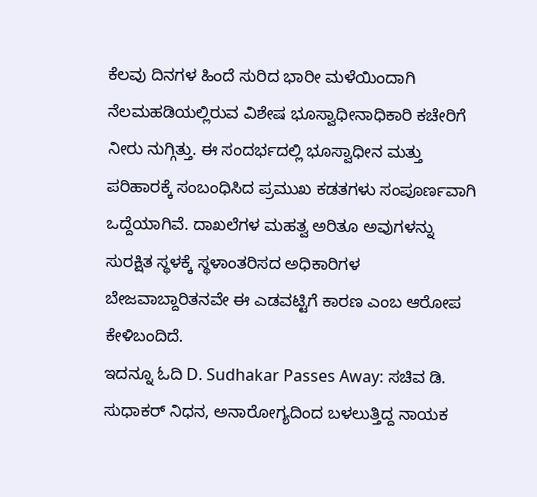ಕೆಲವು ದಿನಗಳ ಹಿಂದೆ ಸುರಿದ ಭಾರೀ ಮಳೆಯಿಂದಾಗಿ ನೆಲಮಹಡಿಯಲ್ಲಿರುವ ವಿಶೇಷ ಭೂಸ್ವಾಧೀನಾಧಿಕಾರಿ ಕಚೇರಿಗೆ ನೀರು ನುಗ್ಗಿತ್ತು. ಈ ಸಂದರ್ಭದಲ್ಲಿ ಭೂಸ್ವಾಧೀನ ಮತ್ತು ಪರಿಹಾರಕ್ಕೆ ಸಂಬಂಧಿಸಿದ ಪ್ರಮುಖ ಕಡತಗಳು ಸಂಪೂರ್ಣವಾಗಿ ಒದ್ದೆಯಾಗಿವೆ. ದಾಖಲೆಗಳ ಮಹತ್ವ ಅರಿತೂ ಅವುಗಳನ್ನು ಸುರಕ್ಷಿತ ಸ್ಥಳಕ್ಕೆ ಸ್ಥಳಾಂತರಿಸದ ಅಧಿಕಾರಿಗಳ ಬೇಜವಾಬ್ದಾರಿತನವೇ ಈ ಎಡವಟ್ಟಿಗೆ ಕಾರಣ ಎಂಬ ಆರೋಪ ಕೇಳಿಬಂದಿದೆ.
ಇದನ್ನೂ ಓದಿ D. Sudhakar Passes Away: ಸಚಿವ ಡಿ. ಸುಧಾಕರ್ ನಿಧನ, ಅನಾರೋಗ್ಯದಿಂದ ಬಳಲುತ್ತಿದ್ದ ನಾಯಕ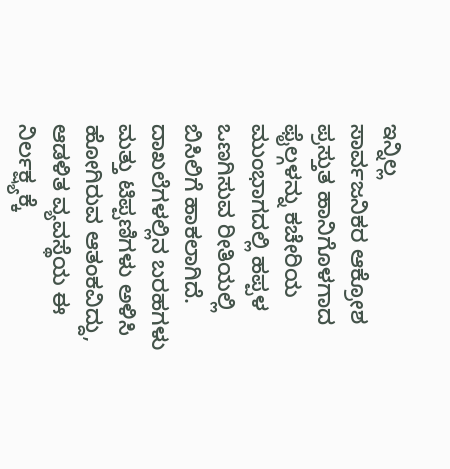ಇನ್ನಿಲ್ಲ
ಸಾರ್ವಜನಿಕರ ಆಕ್ರೋಶ
ಪ್ರಸ್ತುತ ಹಾನಿಗೊಳಗಾದ ಫೈಲ್ಗಳನ್ನು ಕಚೇರಿಯ ಮುಂಭಾಗದಲ್ಲಿ ಹಪ್ಪಳ ಒಣಗಿಸುವ ರೀತಿಯಲ್ಲಿ ಬಿಸಿಲಿಗೆ ಹಾಕಲಾಗಿದೆ. ದಾಖಲೆಗಳಲ್ಲಿನ ಬರಹಗಳು ಮತ್ತು ಟಿಪ್ಪಣಿಗಳು ಅಳಿಸಿ ಹೋಗಿರುವ ಆತಂಕವಿದ್ದು, ಆಡಳಿತ ವ್ಯವಸ್ಥೆಯ ಈ ನಿರ್ಲಕ್ಷ್ಯಕ್ಕೆ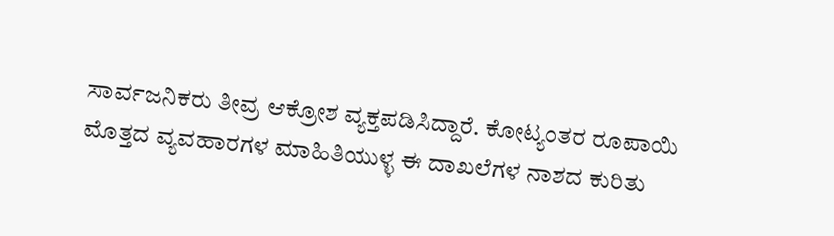ಸಾರ್ವಜನಿಕರು ತೀವ್ರ ಆಕ್ರೋಶ ವ್ಯಕ್ತಪಡಿಸಿದ್ದಾರೆ. ಕೋಟ್ಯಂತರ ರೂಪಾಯಿ ಮೊತ್ತದ ವ್ಯವಹಾರಗಳ ಮಾಹಿತಿಯುಳ್ಳ ಈ ದಾಖಲೆಗಳ ನಾಶದ ಕುರಿತು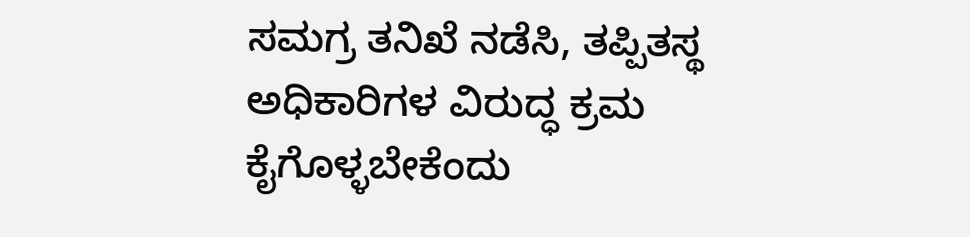ಸಮಗ್ರ ತನಿಖೆ ನಡೆಸಿ, ತಪ್ಪಿತಸ್ಥ ಅಧಿಕಾರಿಗಳ ವಿರುದ್ಧ ಕ್ರಮ ಕೈಗೊಳ್ಳಬೇಕೆಂದು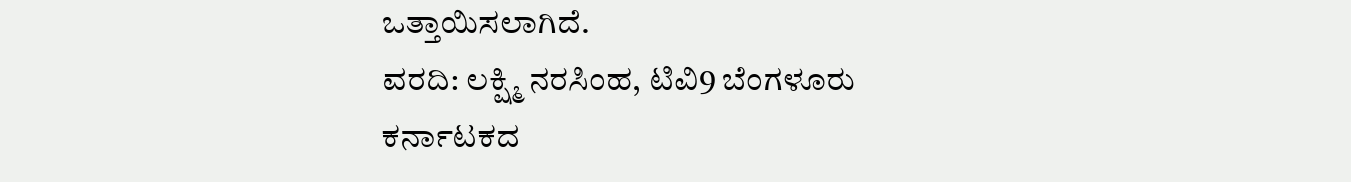ಒತ್ತಾಯಿಸಲಾಗಿದೆ.
ವರದಿ: ಲಕ್ಷ್ಮಿ ನರಸಿಂಹ, ಟಿವಿ9 ಬೆಂಗಳೂರು
ಕರ್ನಾಟಕದ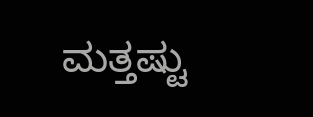ಮತ್ತಷ್ಟು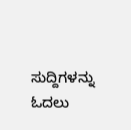ಸುದ್ದಿಗಳನ್ನು ಓದಲು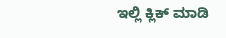ಇಲ್ಲಿ ಕ್ಲಿಕ್ ಮಾಡಿ